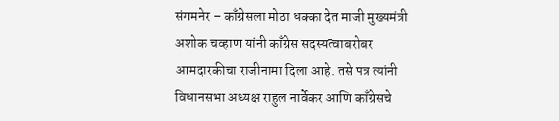संगमनेर – काँग्रेसला मोठा धक्का देत माजी मुख्यमंत्री अशोक चव्हाण यांनी काँग्रेस सदस्यत्वाबरोबर आमदारकीचा राजीनामा दिला आहे. तसे पत्र त्यांनी विधानसभा अध्यक्ष राहुल नार्वेकर आणि काँग्रेसचे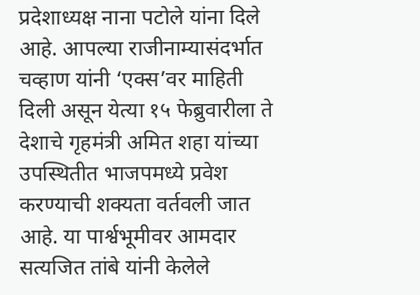प्रदेशाध्यक्ष नाना पटोले यांना दिले आहे. आपल्या राजीनाम्यासंदर्भात चव्हाण यांनी ‘एक्स’वर माहिती दिली असून येत्या १५ फेब्रुवारीला ते देशाचे गृहमंत्री अमित शहा यांच्या उपस्थितीत भाजपमध्ये प्रवेश करण्याची शक्यता वर्तवली जात आहे. या पार्श्वभूमीवर आमदार सत्यजित तांबे यांनी केलेले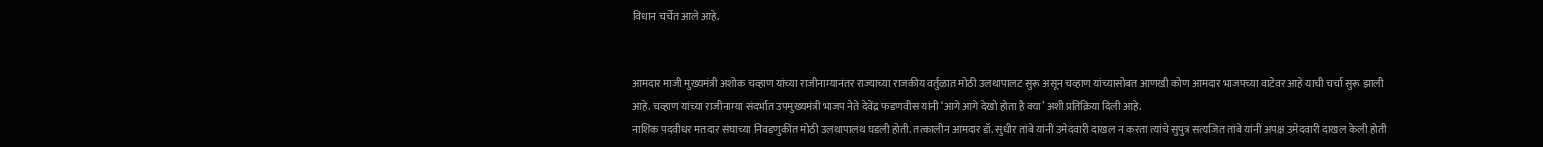विधान चर्चेत आले आहे.


आमदार माजी मुख्यमंत्री अशोक चव्हाण यांच्या राजीनाम्यानंतर राज्याच्या राजकीय वर्तुळात मोठी उलथापालट सुरू असून चव्हाण यांच्यासोबत आणखी कोण आमदार भाजपच्या वाटेवर आहे याची चर्चा सुरू झाली आहे. चव्हाण यांच्या राजीनाम्या संदर्भात उपमुख्यमंत्री भाजप नेते देवेंद्र फडणवीस यांनी ‘आगे आगे देखो होता है क्या’ अशी प्रतिक्रिया दिली आहे.
नाशिक पदवीधर मतदार संघाच्या निवडणुकीत मोठी उलथापालथ घडली होती. तत्कालीन आमदार डॉ. सुधीर तांबे यांनी उमेदवारी दाखल न करता त्यांचे सुपुत्र सत्यजित तांबे यांनी अपक्ष उमेदवारी दाखल केली होती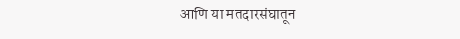आणि या मतदारसंघातून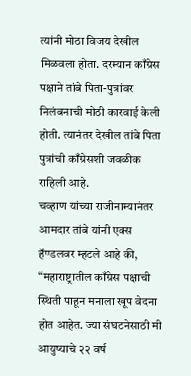त्यांनी मोठा विजय देखील मिळवला होता. दरम्यान काँग्रेस पक्षाने तांबे पिता-पुत्रांवर निलंबनाची मोठी कारवाई केली होती. त्यानंतर देखील तांबे पिता पुत्रांची काँग्रेसशी जवळीक राहिली आहे.
चव्हाण यांच्या राजीनाम्यानंतर आमदार तांबे यांनी एक्स हॅण्डलवर म्हटले आहे की, “महाराष्ट्रातील काँग्रेस पक्षाची स्थिती पाहून मनाला खूप वेदना होत आहेत. ज्या संघटनेसाठी मी आयुष्याचे २२ वर्ष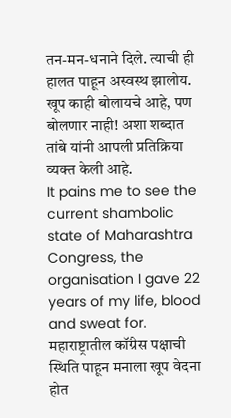तन-मन-धनाने दिले. त्याची ही हालत पाहून अस्वस्थ झालोय. खूप काही बोलायचे आहे, पण बोलणार नाही! अशा शब्दात तांबे यांनी आपली प्रतिक्रिया व्यक्त केली आहे.
It pains me to see the current shambolic state of Maharashtra Congress, the organisation I gave 22 years of my life, blood and sweat for.
महाराष्ट्रातील कॉंग्रेस पक्षाची स्थिति पाहून मनाला खूप वेदना होत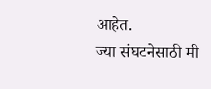आहेत.
ज्या संघटनेसाठी मी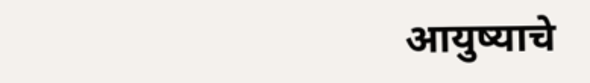आयुष्याचे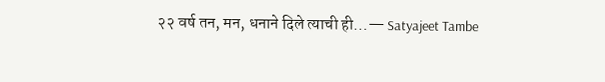२२ वर्ष तन, मन, धनाने दिले त्याची ही…— Satyajeet Tambe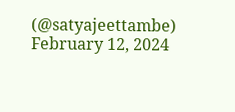(@satyajeettambe) February 12, 2024